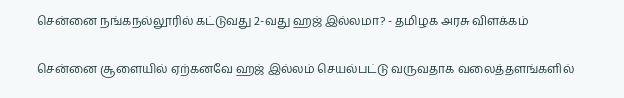சென்னை நங்கநல்லூரில் கட்டுவது 2-வது ஹஜ் இல்லமா? - தமிழக அரசு விளக்கம்

சென்னை சூளையில் ஏற்கனவே ஹஜ் இல்லம் செயல்பட்டு வருவதாக வலைத்தளங்களில்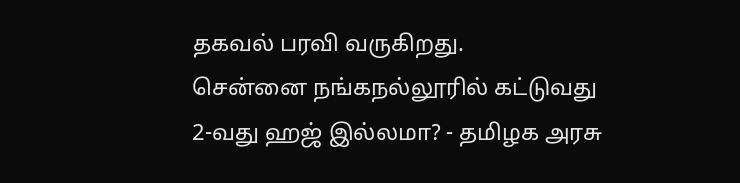தகவல் பரவி வருகிறது.
சென்னை நங்கநல்லூரில் கட்டுவது 2-வது ஹஜ் இல்லமா? - தமிழக அரசு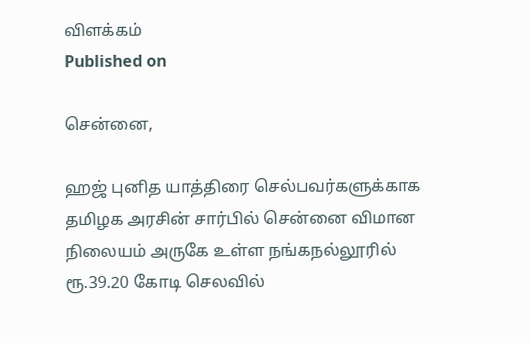விளக்கம்
Published on

சென்னை,

ஹஜ் புனித யாத்திரை செல்பவர்களுக்காக தமிழக அரசின் சார்பில் சென்னை விமான நிலையம் அருகே உள்ள நங்கநல்லூரில் ரூ.39.20 கோடி செலவில்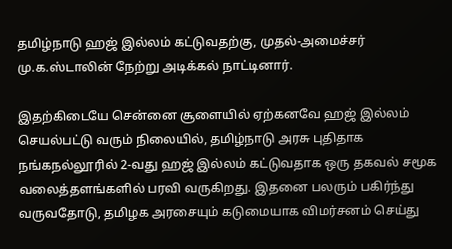தமிழ்நாடு ஹஜ் இல்லம் கட்டுவதற்கு, முதல்-அமைச்சர் மு.க.ஸ்டாலின் நேற்று அடிக்கல் நாட்டினார்.

இதற்கிடையே சென்னை சூளையில் ஏற்கனவே ஹஜ் இல்லம் செயல்பட்டு வரும் நிலையில், தமிழ்நாடு அரசு புதிதாக நங்கநல்லூரில் 2-வது ஹஜ் இல்லம் கட்டுவதாக ஒரு தகவல் சமூக வலைத்தளங்களில் பரவி வருகிறது. இதனை பலரும் பகிர்ந்து வருவதோடு, தமிழக அரசையும் கடுமையாக விமர்சனம் செய்து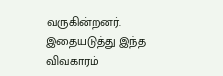வருகின்றனர். இதையடுத்து இந்த விவகாரம்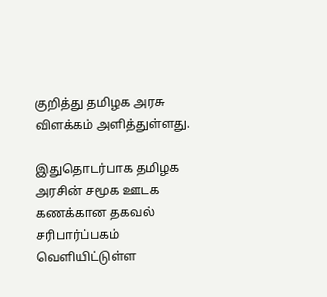குறித்து தமிழக அரசு விளக்கம் அளித்துள்ளது.

இதுதொடர்பாக தமிழக அரசின் சமூக ஊடக கணக்கான தகவல் சரிபார்ப்பகம் வெளியிட்டுள்ள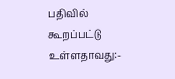பதிவில் கூறப்பட்டு உள்ளதாவது:-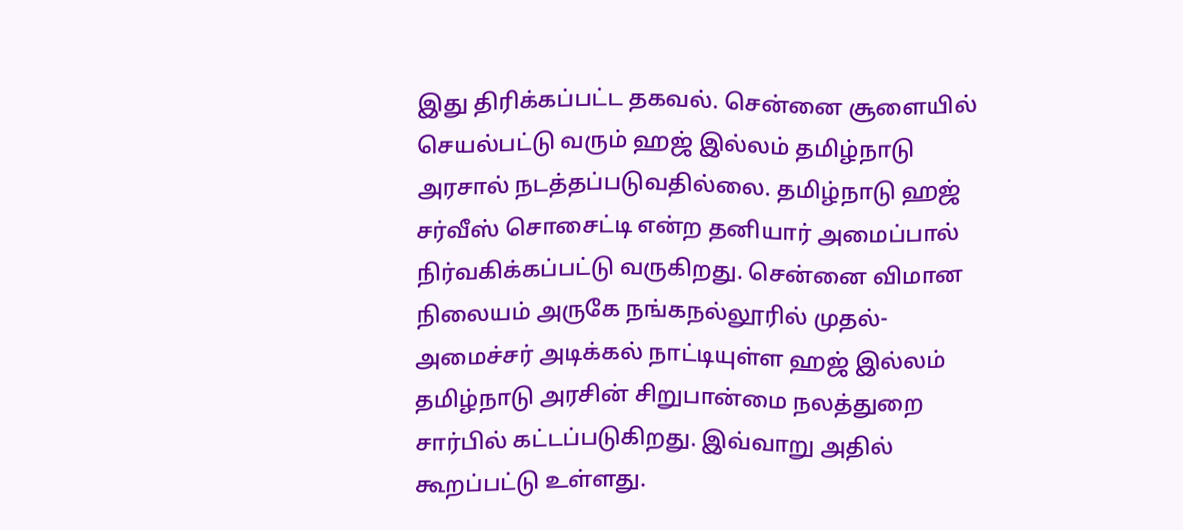இது திரிக்கப்பட்ட தகவல். சென்னை சூளையில் செயல்பட்டு வரும் ஹஜ் இல்லம் தமிழ்நாடு அரசால் நடத்தப்படுவதில்லை. தமிழ்நாடு ஹஜ் சர்வீஸ் சொசைட்டி என்ற தனியார் அமைப்பால் நிர்வகிக்கப்பட்டு வருகிறது. சென்னை விமான நிலையம் அருகே நங்கநல்லூரில் முதல்-அமைச்சர் அடிக்கல் நாட்டியுள்ள ஹஜ் இல்லம் தமிழ்நாடு அரசின் சிறுபான்மை நலத்துறை சார்பில் கட்டப்படுகிறது. இவ்வாறு அதில் கூறப்பட்டு உள்ளது.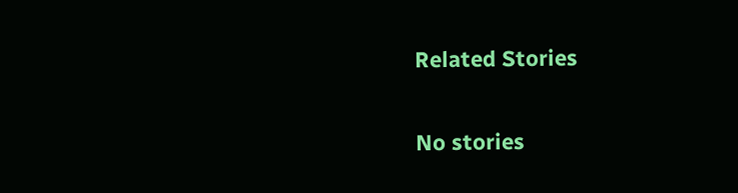Related Stories

No stories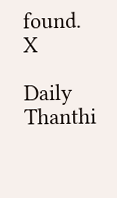found.
X

Daily Thanthi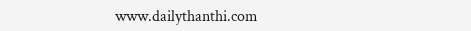www.dailythanthi.com